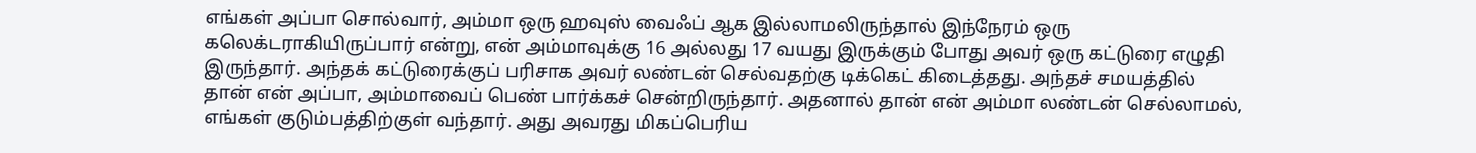எங்கள் அப்பா சொல்வார், அம்மா ஒரு ஹவுஸ் வைஃப் ஆக இல்லாமலிருந்தால் இந்நேரம் ஒரு கலெக்டராகியிருப்பார் என்று, என் அம்மாவுக்கு 16 அல்லது 17 வயது இருக்கும் போது அவர் ஒரு கட்டுரை எழுதி இருந்தார். அந்தக் கட்டுரைக்குப் பரிசாக அவர் லண்டன் செல்வதற்கு டிக்கெட் கிடைத்தது. அந்தச் சமயத்தில் தான் என் அப்பா, அம்மாவைப் பெண் பார்க்கச் சென்றிருந்தார். அதனால் தான் என் அம்மா லண்டன் செல்லாமல், எங்கள் குடும்பத்திற்குள் வந்தார். அது அவரது மிகப்பெரிய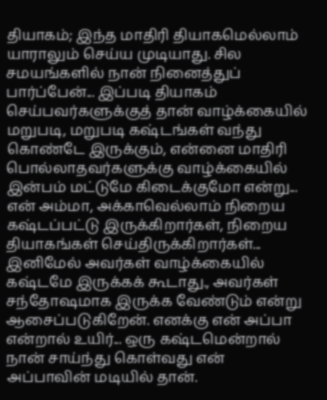தியாகம்; இந்த மாதிரி தியாகமெல்லாம் யாராலும் செய்ய முடியாது. சில சமயங்களில் நான் நினைத்துப் பார்ப்பேன்... இப்படி தியாகம் செய்பவர்களுக்குத் தான் வாழ்க்கையில் மறுபடி, மறுபடி கஷ்டங்கள் வந்து கொண்டே இருக்கும், என்னை மாதிரி பொல்லாதவர்களுக்கு வாழ்க்கையில் இன்பம் மட்டுமே கிடைக்குமோ என்று... என் அம்மா, அக்காவெல்லாம் நிறைய கஷ்டப்பட்டு இருக்கிறார்கள், நிறைய தியாகங்கள் செய்திருக்கிறார்கள்... இனிமேல் அவர்கள் வாழ்க்கையில் கஷ்டமே இருக்கக் கூடாது., அவர்கள் சந்தோஷமாக இருக்க வேண்டும் என்று ஆசைப்படுகிறேன். எனக்கு என் அப்பா என்றால் உயிர்... ஒரு கஷ்டமென்றால் நான் சாய்ந்து கொள்வது என் அப்பாவின் மடியில் தான்.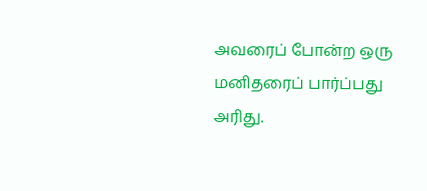அவரைப் போன்ற ஒரு மனிதரைப் பார்ப்பது அரிது.